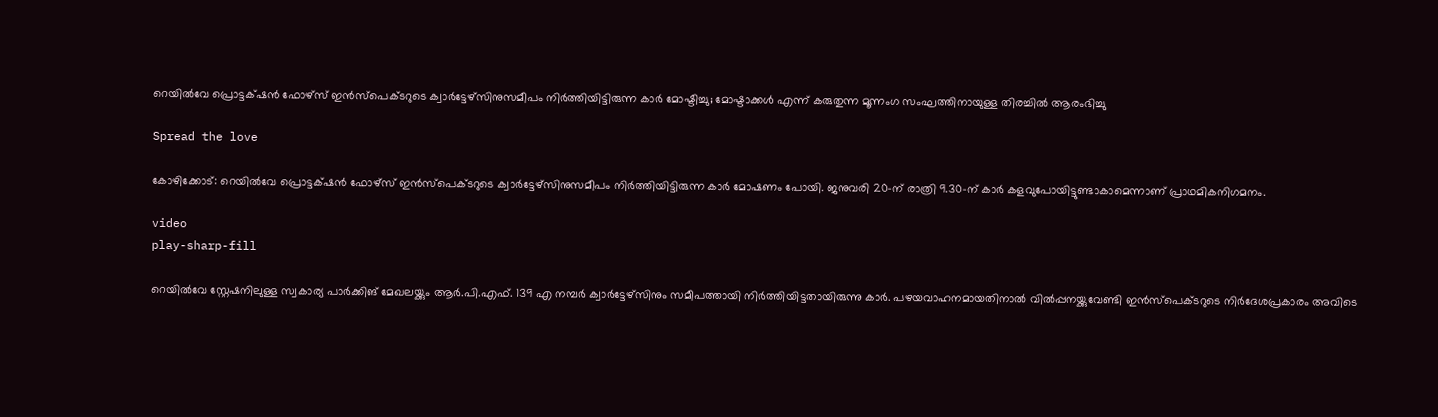റെയിൽവേ പ്രൊട്ടക്‌ഷൻ ഫോഴ്‌സ് ഇൻസ്പെക്ടറുടെ ക്വാർട്ടേഴ്‌സിനുസമീപം നിർത്തിയിട്ടിരുന്ന കാർ മോഷ്ടിച്ചു; മോഷ്ടാക്കൾ എന്ന് കരുതുന്ന മൂന്നംഗ സംഘത്തിനായുള്ള തിരച്ചിൽ ആരംഭിച്ചു

Spread the love

കോഴിക്കോട്: റെയിൽവേ പ്രൊട്ടക്‌ഷൻ ഫോഴ്‌സ് ഇൻസ്പെക്ടറുടെ ക്വാർട്ടേഴ്‌സിനുസമീപം നിർത്തിയിട്ടിരുന്ന കാർ മോഷണം പോയി. ജനുവരി 20-ന് രാത്രി 9.30-ന് കാർ കളവുപോയിട്ടുണ്ടാകാമെന്നാണ് പ്രാഥമികനിഗമനം.

video
play-sharp-fill

റെയിൽവേ സ്റ്റേഷനിലുള്ള സ്വകാര്യ പാർക്കിങ്‌ മേഖലയ്ക്കും ആർ.പി.എഫ്. 139 എ നമ്പർ ക്വാർട്ടേഴ്സിനും സമീപത്തായി നിർത്തിയിട്ടതായിരുന്നു കാർ. പഴയവാഹനമായതിനാൽ വിൽപ്പനയ്ക്കുവേണ്ടി ഇൻസ്പെക്ടറുടെ നിർദേശപ്രകാരം അവിടെ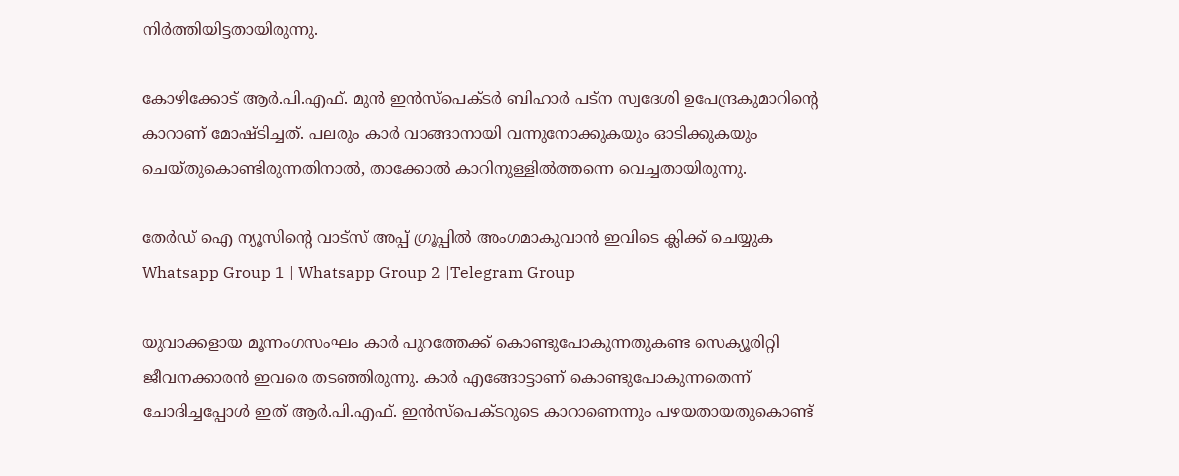നിർത്തിയിട്ടതായിരുന്നു.

കോഴിക്കോട് ആർ.പി.എഫ്. മുൻ ഇൻസ്പെക്ടർ ബിഹാർ പട്‌ന സ്വദേശി ഉപേന്ദ്രകുമാറിന്റെ കാറാണ് മോഷ്ടിച്ചത്. പലരും കാർ വാങ്ങാനായി വന്നുനോക്കുകയും ഓടിക്കുകയും ചെയ്തുകൊണ്ടിരുന്നതിനാൽ, താക്കോൽ കാറിനുള്ളിൽത്തന്നെ വെച്ചതായിരുന്നു.

തേർഡ് ഐ ന്യൂസിന്റെ വാട്സ് അപ്പ് ഗ്രൂപ്പിൽ അംഗമാകുവാൻ ഇവിടെ ക്ലിക്ക് ചെയ്യുക
Whatsapp Group 1 | Whatsapp Group 2 |Telegram Group

യുവാക്കളായ മൂന്നംഗസംഘം കാർ പുറത്തേക്ക്‌ കൊണ്ടുപോകുന്നതുകണ്ട സെക്യൂരിറ്റി ജീവനക്കാരൻ ഇവരെ തടഞ്ഞിരുന്നു. കാർ എങ്ങോട്ടാണ് കൊണ്ടുപോകുന്നതെന്ന് ചോദിച്ചപ്പോൾ ഇത് ആർ.പി.എഫ്. ഇൻസ്പെക്ടറുടെ കാറാണെന്നും പഴയതായതുകൊണ്ട്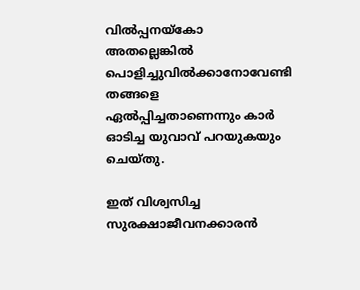വിൽപ്പനയ്കോ അതല്ലെങ്കിൽ പൊളിച്ചുവിൽക്കാനോവേണ്ടി തങ്ങളെ ഏൽപ്പിച്ചതാണെന്നും കാർ ഓടിച്ച യുവാവ് പറയുകയും ചെയ്തു.

ഇത് വിശ്വസിച്ച സുരക്ഷാജീവനക്കാരൻ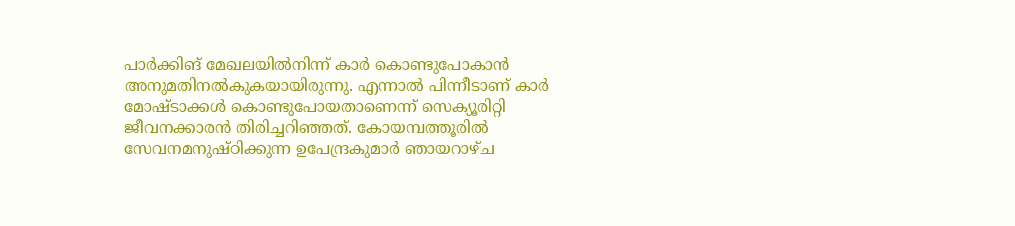പാർക്കിങ്‌ മേഖലയിൽനിന്ന് കാർ കൊണ്ടുപോകാൻ അനുമതിനൽകുകയായിരുന്നു. എന്നാൽ പിന്നീടാണ് കാർ മോഷ്ടാക്കൾ കൊണ്ടുപോയതാണെന്ന് സെക്യൂരിറ്റി ജീവനക്കാരൻ തിരിച്ചറിഞ്ഞത്. കോയമ്പത്തൂരിൽ സേവനമനുഷ്ഠിക്കുന്ന ഉപേന്ദ്രകുമാർ ഞായറാഴ്ച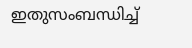ഇതുസംബന്ധിച്ച്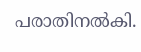പരാതിനൽകി.